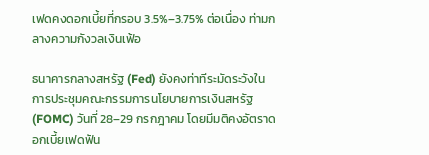เฟดคงดอกเบี้ยที่กรอบ 3.5%–3.75% ต่อเนื่อง ท่ามกลางความกังวลเงินเฟ้อ

ธนาคารกลางสหรัฐ (Fed) ยังคงท่าทีระมัดระวังในการประชุมคณะกรรมการนโยบายการเงินสหรัฐ (FOMC) วันที่ 28–29 กรกฎาคม โดยมีมติคงอัตราดอกเบี้ยเฟดฟัน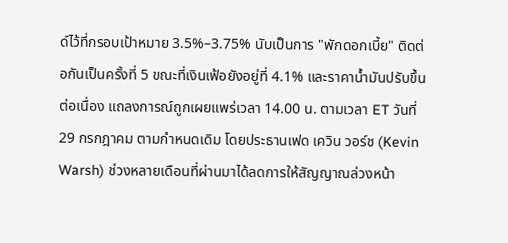ด์ไว้ที่กรอบเป้าหมาย 3.5%–3.75% นับเป็นการ "พักดอกเบี้ย" ติดต่อกันเป็นครั้งที่ 5 ขณะที่เงินเฟ้อยังอยู่ที่ 4.1% และราคาน้ำมันปรับขึ้นต่อเนื่อง แถลงการณ์ถูกเผยแพร่เวลา 14.00 น. ตามเวลา ET วันที่ 29 กรกฎาคม ตามกำหนดเดิม โดยประธานเฟด เควิน วอร์ช (Kevin Warsh) ช่วงหลายเดือนที่ผ่านมาได้ลดการให้สัญญาณล่วงหน้า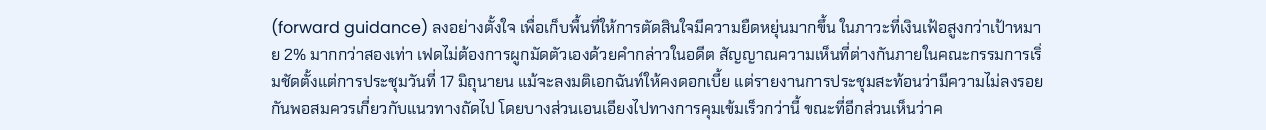(forward guidance) ลงอย่างตั้งใจ เพื่อเก็บพื้นที่ให้การตัดสินใจมีความยืดหยุ่นมากขึ้น ในภาวะที่เงินเฟ้อสูงกว่าเป้าหมาย 2% มากกว่าสองเท่า เฟดไม่ต้องการผูกมัดตัวเองด้วยคำกล่าวในอดีต สัญญาณความเห็นที่ต่างกันภายในคณะกรรมการเริ่มชัดตั้งแต่การประชุมวันที่ 17 มิถุนายน แม้จะลงมติเอกฉันท์ให้คงดอกเบี้ย แต่รายงานการประชุมสะท้อนว่ามีความไม่ลงรอยกันพอสมควรเกี่ยวกับแนวทางถัดไป โดยบางส่วนเอนเอียงไปทางการคุมเข้มเร็วกว่านี้ ขณะที่อีกส่วนเห็นว่าค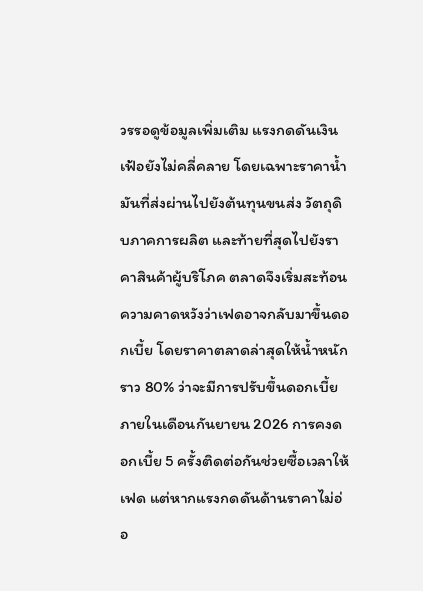วรรอดูข้อมูลเพิ่มเติม แรงกดดันเงินเฟ้อยังไม่คลี่คลาย โดยเฉพาะราคาน้ำมันที่ส่งผ่านไปยังต้นทุนขนส่ง วัตถุดิบภาคการผลิต และท้ายที่สุดไปยังราคาสินค้าผู้บริโภค ตลาดจึงเริ่มสะท้อนความคาดหวังว่าเฟดอาจกลับมาขึ้นดอกเบี้ย โดยราคาตลาดล่าสุดให้น้ำหนักราว 80% ว่าจะมีการปรับขึ้นดอกเบี้ยภายในเดือนกันยายน 2026 การคงดอกเบี้ย 5 ครั้งติดต่อกันช่วยซื้อเวลาให้เฟด แต่หากแรงกดดันด้านราคาไม่อ่อ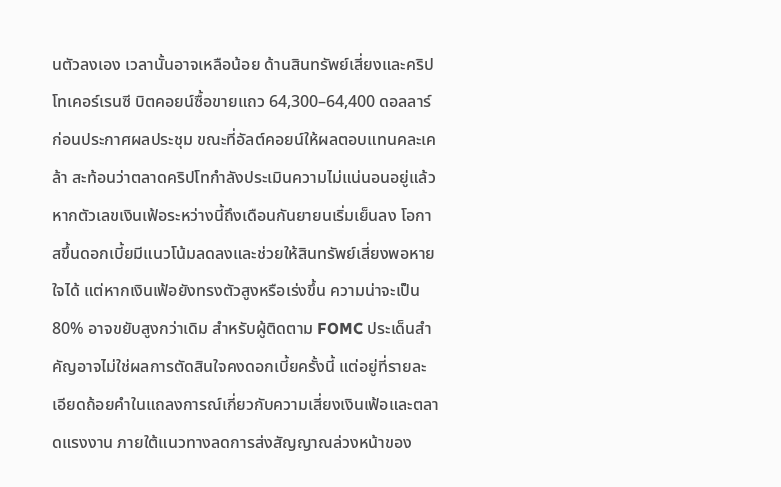นตัวลงเอง เวลานั้นอาจเหลือน้อย ด้านสินทรัพย์เสี่ยงและคริปโทเคอร์เรนซี บิตคอยน์ซื้อขายแถว 64,300–64,400 ดอลลาร์ก่อนประกาศผลประชุม ขณะที่อัลต์คอยน์ให้ผลตอบแทนคละเคล้า สะท้อนว่าตลาดคริปโทกำลังประเมินความไม่แน่นอนอยู่แล้ว หากตัวเลขเงินเฟ้อระหว่างนี้ถึงเดือนกันยายนเริ่มเย็นลง โอกาสขึ้นดอกเบี้ยมีแนวโน้มลดลงและช่วยให้สินทรัพย์เสี่ยงพอหายใจได้ แต่หากเงินเฟ้อยังทรงตัวสูงหรือเร่งขึ้น ความน่าจะเป็น 80% อาจขยับสูงกว่าเดิม สำหรับผู้ติดตาม FOMC ประเด็นสำคัญอาจไม่ใช่ผลการตัดสินใจคงดอกเบี้ยครั้งนี้ แต่อยู่ที่รายละเอียดถ้อยคำในแถลงการณ์เกี่ยวกับความเสี่ยงเงินเฟ้อและตลาดแรงงาน ภายใต้แนวทางลดการส่งสัญญาณล่วงหน้าของ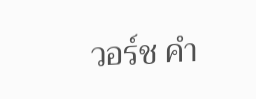วอร์ช คำ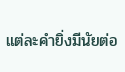แต่ละคำยิ่งมีนัยต่อ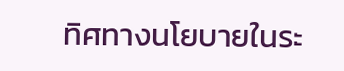ทิศทางนโยบายในระ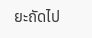ยะถัดไป